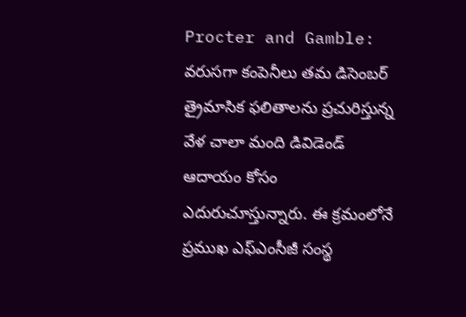Procter and Gamble: వరుసగా కంపెనీలు తమ డిసెంబర్ త్రైమాసిక ఫలితాలను ప్రచురిస్తున్న వేళ చాలా మంది డివిడెండ్ ఆదాయం కోసం ఎదురుచూస్తున్నారు. ఈ క్రమంలోనే ప్రముఖ ఎఫ్ఎంసీజీ సంస్థ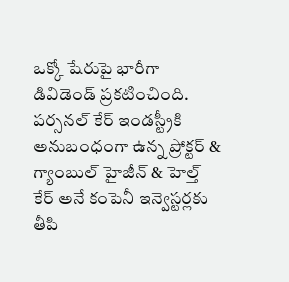ఒక్కో షేరుపై భారీగా డివిడెండ్ ప్రకటించింది.
పర్సనల్ కేర్ ఇండస్ట్రీకి అనుబంధంగా ఉన్న ప్రోక్టర్ & గ్యాంబుల్ హైజీన్ & హెల్త్ కేర్ అనే కంపెనీ ఇన్వెస్టర్లకు తీపి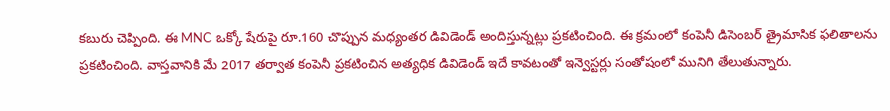కబురు చెప్పింది. ఈ MNC ఒక్కో షేరుపై రూ.160 చొప్పున మధ్యంతర డివిడెండ్ అందిస్తున్నట్లు ప్రకటించింది. ఈ క్రమంలో కంపెనీ డిసెంబర్ త్రైమాసిక ఫలితాలను ప్రకటించింది. వాస్తవానికి మే 2017 తర్వాత కంపెనీ ప్రకటించిన అత్యధిక డివిడెండ్ ఇదే కావటంతో ఇన్వెస్టర్లు సంతోషంలో మునిగి తేలుతున్నారు.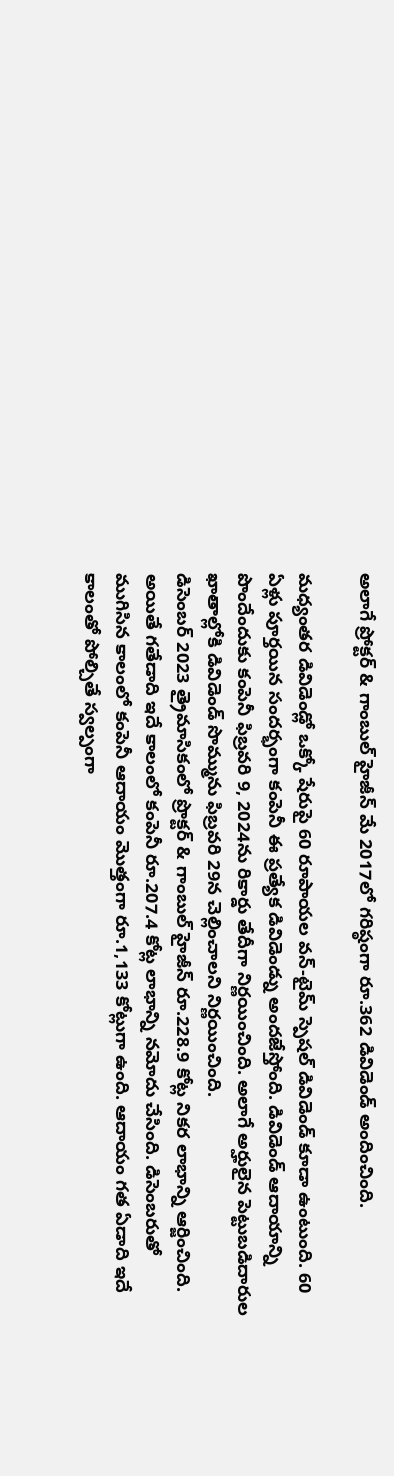అలాగే ప్రోక్టర్ & గాంబుల్ హైజీన్ మే 2017లో గరిష్ఠంగా రూ.362 డివిడెండ్ అందించింది.

మధ్యంతర డివిడెండ్లో ఒక్కో షేరుపై 60 రూపాయల వన్-టైమ్ స్పెషల్ డివిడెండ్ కూడా ఉంటుంది. 60 ఏళ్లు పూర్తయిన సందర్భంగా కంపెనీ ఈ ప్రత్యేక డివిడెండ్ను అందజేస్తోంది. డివిడెండ్ ఆదాయాన్ని పొందేందుకు కంపెనీ ఫిబ్రవరి 9, 2024ను రికార్డు తేదీగా నిర్ణయించింది. అలాగే అర్హులైన పెట్టుబడిదారుల ఖాతాల్లోకి డివిడెండ్ సొమ్మును ఫిబ్రవరి 29న చెల్లించాలని నిర్ణయించింది.
డిసెంబర్ 2023 త్రైమాసికంలో ప్రొక్టర్ & గాంబుల్ హైజీన్ రూ.228.9 కోట్ల నికర లాభాన్ని ఆర్జించింది. అయితే గతేడాది ఇదే కాలంలో కంపెనీ రూ.207.4 కోట్ల లాభాన్ని నమోదు చేసింది. డిసెంబరుతో ముగిసిన కాలంలో కంపెనీ ఆదాయం మెుత్తంగా రూ.1,133 కోట్లుగా ఉంది. ఆదాయం గత ఏడాది ఇదే కాలంతో పోల్చితే స్వల్పంగా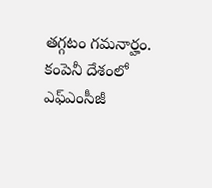తగ్గటం గమనార్హం. కంపెనీ దేశంలో ఎఫ్ఎంసీజీ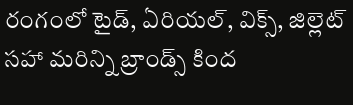రంగంలో టైడ్, ఏరియల్, విక్స్, జిల్లెట్ సహా మరిన్ని బ్రాండ్స్ కింద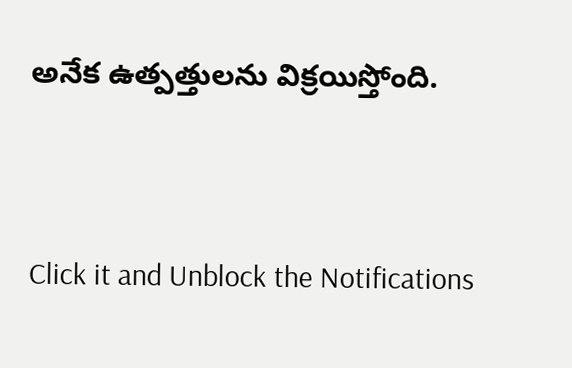అనేక ఉత్పత్తులను విక్రయిస్తోంది.


Click it and Unblock the Notifications